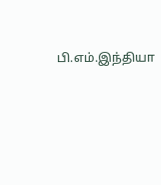பி.எம்.இந்தியா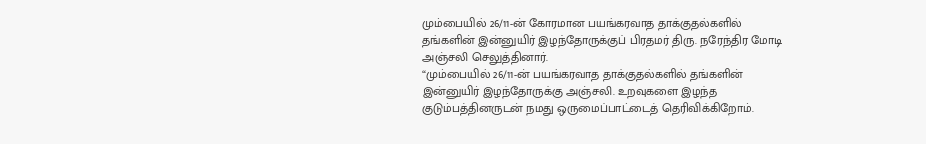மும்பையில் 26/11-ன் கோரமான பயங்கரவாத தாக்குதல்களில் தங்களின் இன்னுயிர் இழந்தோருக்குப் பிரதமர் திரு. நரேந்திர மோடி அஞ்சலி செலுத்தினார்.
“மும்பையில் 26/11-ன் பயங்கரவாத தாக்குதல்களில் தங்களின் இன்னுயிர் இழந்தோருக்கு அஞ்சலி. உறவுகளை இழந்த குடும்பத்தினருடன் நமது ஒருமைப்பாட்டைத் தெரிவிக்கிறோம்.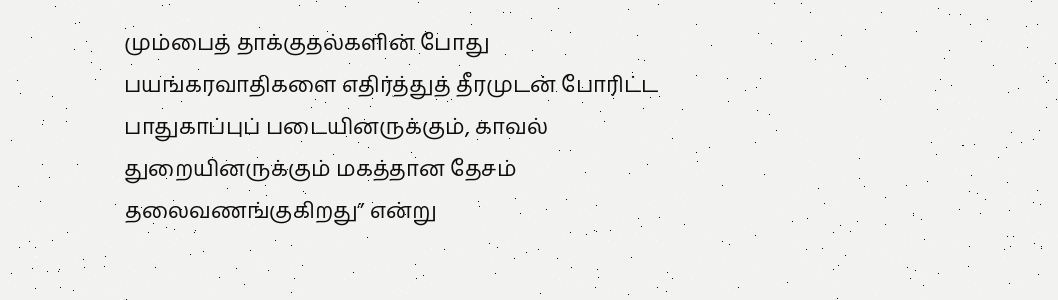மும்பைத் தாக்குதல்களின் போது பயங்கரவாதிகளை எதிர்த்துத் தீரமுடன் போரிட்ட பாதுகாப்புப் படையினருக்கும், காவல் துறையினருக்கும் மகத்தான தேசம் தலைவணங்குகிறது” என்று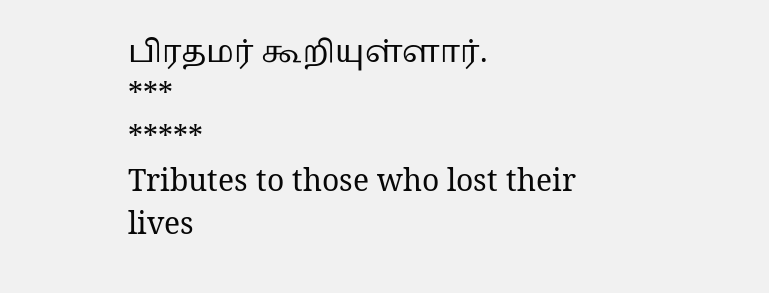பிரதமர் கூறியுள்ளார்.
***
*****
Tributes to those who lost their lives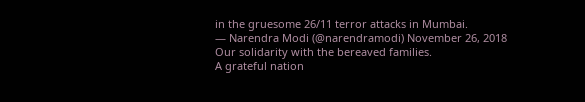in the gruesome 26/11 terror attacks in Mumbai.
— Narendra Modi (@narendramodi) November 26, 2018
Our solidarity with the bereaved families.
A grateful nation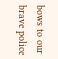bows to our brave police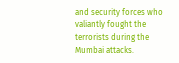and security forces who valiantly fought the terrorists during the Mumbai attacks.